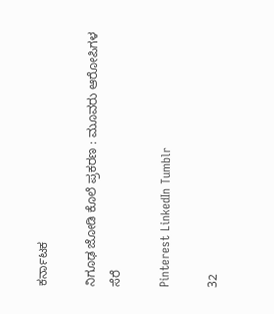ಕರ್ನಾಟಕ

ನಿಗೂಢ ಜೋಡಿ ಕೊಲೆ ಪ್ರಕರಣ : ಮೂವರು ಆರೋಪಿಗಳ ಸೆರೆ

Pinterest LinkedIn Tumblr

32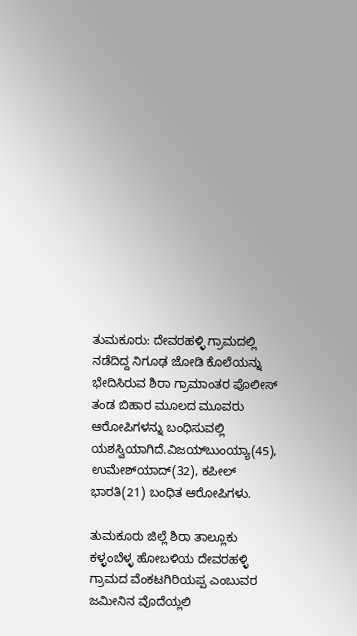ತುಮಕೂರು: ದೇವರಹಳ್ಳಿ ಗ್ರಾಮದಲ್ಲಿ ನಡೆದಿದ್ದ ನಿಗೂಢ ಜೋಡಿ ಕೊಲೆಯನ್ನು ಭೇದಿಸಿರುವ ಶಿರಾ ಗ್ರಾಮಾಂತರ ಪೊಲೀಸ್ ತಂಡ ಬಿಹಾರ ಮೂಲದ ಮೂವರು ಆರೋಪಿಗಳನ್ನು ಬಂಧಿಸುವಲ್ಲಿ ಯಶಸ್ವಿಯಾಗಿದೆ.ವಿಜಯ್‍ಬುಂಯ್ಯಾ(45), ಉಮೇಶ್‍ಯಾದ್(32), ಕಪೀಲ್ ಭಾರತಿ(21) ಬಂಧಿತ ಆರೋಪಿಗಳು.

ತುಮಕೂರು ಜಿಲ್ಲೆ ಶಿರಾ ತಾಲ್ಲೂಕು ಕಳ್ಳಂಬೆಳ್ಳ ಹೋಬಳಿಯ ದೇವರಹಳ್ಳಿ ಗ್ರಾಮದ ವೆಂಕಟಗಿರಿಯಪ್ಪ ಎಂಬುವರ ಜಮೀನಿನ ವೊದೆಯ್ಲಲಿ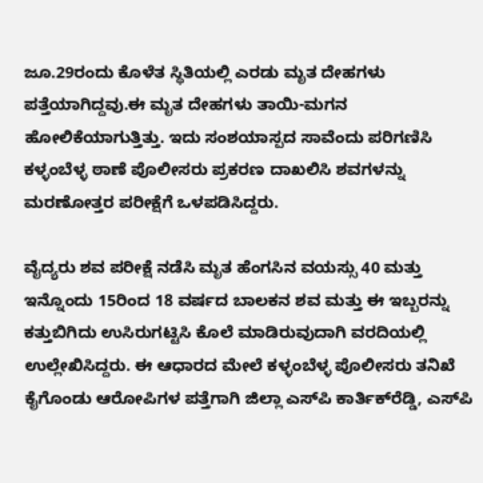ಜೂ.29ರಂದು ಕೊಳೆತ ಸ್ಥಿತಿಯಲ್ಲಿ ಎರಡು ಮೃತ ದೇಹಗಳು ಪತ್ತೆಯಾಗಿದ್ದವು.ಈ ಮೃತ ದೇಹಗಳು ತಾಯಿ-ಮಗನ ಹೋಲಿಕೆಯಾಗುತ್ತಿತ್ತು. ಇದು ಸಂಶಯಾಸ್ಪದ ಸಾವೆಂದು ಪರಿಗಣಿಸಿ ಕಳ್ಳಂಬೆಳ್ಳ ಠಾಣೆ ಪೊಲೀಸರು ಪ್ರಕರಣ ದಾಖಲಿಸಿ ಶವಗಳನ್ನು ಮರಣೋತ್ತರ ಪರೀಕ್ಷೆಗೆ ಒಳಪಡಿಸಿದ್ದರು.

ವೈದ್ಯರು ಶವ ಪರೀಕ್ಷೆ ನಡೆಸಿ ಮೃತ ಹೆಂಗಸಿನ ವಯಸ್ಸು 40 ಮತ್ತು ಇನ್ನೊಂದು 15ರಿಂದ 18 ವರ್ಷದ ಬಾಲಕನ ಶವ ಮತ್ತು ಈ ಇಬ್ಬರನ್ನು ಕತ್ತುಬಿಗಿದು ಉಸಿರುಗಟ್ಟಿಸಿ ಕೊಲೆ ಮಾಡಿರುವುದಾಗಿ ವರದಿಯಲ್ಲಿ ಉಲ್ಲೇಖಿಸಿದ್ದರು. ಈ ಆಧಾರದ ಮೇಲೆ ಕಳ್ಳಂಬೆಳ್ಳ ಪೊಲೀಸರು ತನಿಖೆ ಕೈಗೊಂಡು ಆರೋಪಿಗಳ ಪತ್ತೆಗಾಗಿ ಜಿಲ್ಲಾ ಎಸ್‍ಪಿ ಕಾರ್ತಿಕ್‍ರೆಡ್ಡಿ, ಎಸ್‍ಪಿ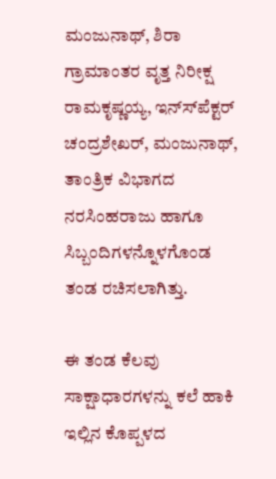ಮಂಜುನಾಥ್, ಶಿರಾ ಗ್ರಾಮಾಂತರ ವೃತ್ತ ನಿರೀಕ್ಷ ರಾಮಕೃಷ್ಣಯ್ಯ, ಇನ್ಸ್‍ಪೆಕ್ಟರ್ ಚಂದ್ರಶೇಖರ್, ಮಂಜುನಾಥ್, ತಾಂತ್ರಿಕ ವಿಭಾಗದ ನರಸಿಂಹರಾಜು ಹಾಗೂ ಸಿಬ್ಬಂದಿಗಳನ್ನೊಳಗೊಂಡ ತಂಡ ರಚಿಸಲಾಗಿತ್ತು.

ಈ ತಂಡ ಕೆಲವು ಸಾಕ್ಷಾಧಾರಗಳನ್ನು ಕಲೆ ಹಾಕಿ ಇಲ್ಲಿನ ಕೊಪ್ಪಳದ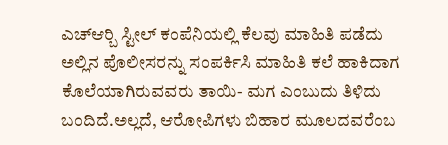ಎಚ್‍ಆರ್‍ಬಿ ಸ್ಟೀಲ್ ಕಂಪೆನಿಯಲ್ಲಿ ಕೆಲವು ಮಾಹಿತಿ ಪಡೆದು ಅಲ್ಲಿನ ಪೊಲೀಸರನ್ನು ಸಂಪರ್ಕಿಸಿ ಮಾಹಿತಿ ಕಲೆ ಹಾಕಿದಾಗ ಕೊಲೆಯಾಗಿರುವವರು ತಾಯಿ- ಮಗ ಎಂಬುದು ತಿಳಿದು ಬಂದಿದೆ.ಅಲ್ಲದೆ, ಆರೋಪಿಗಳು ಬಿಹಾರ ಮೂಲದವರೆಂಬ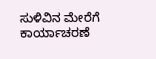ಸುಳಿವಿನ ಮೇರೆಗೆ ಕಾರ್ಯಾಚರಣೆ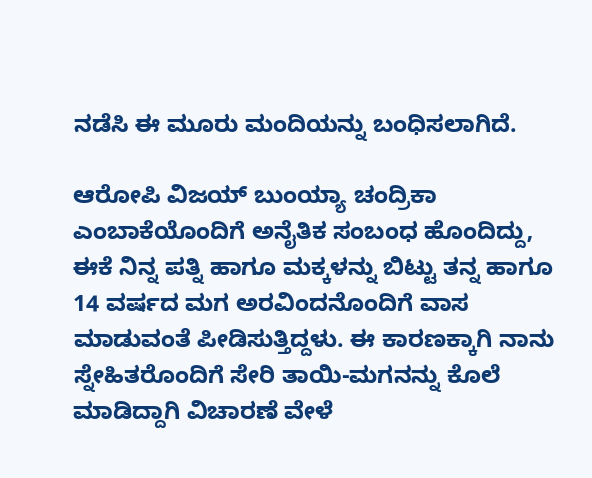ನಡೆಸಿ ಈ ಮೂರು ಮಂದಿಯನ್ನು ಬಂಧಿಸಲಾಗಿದೆ.

ಆರೋಪಿ ವಿಜಯ್ ಬುಂಯ್ಯಾ ಚಂದ್ರಿಕಾ ಎಂಬಾಕೆಯೊಂದಿಗೆ ಅನೈತಿಕ ಸಂಬಂಧ ಹೊಂದಿದ್ದು, ಈಕೆ ನಿನ್ನ ಪತ್ನಿ ಹಾಗೂ ಮಕ್ಕಳನ್ನು ಬಿಟ್ಟು ತನ್ನ ಹಾಗೂ 14 ವರ್ಷದ ಮಗ ಅರವಿಂದನೊಂದಿಗೆ ವಾಸ ಮಾಡುವಂತೆ ಪೀಡಿಸುತ್ತಿದ್ದಳು. ಈ ಕಾರಣಕ್ಕಾಗಿ ನಾನು ಸ್ನೇಹಿತರೊಂದಿಗೆ ಸೇರಿ ತಾಯಿ-ಮಗನನ್ನು ಕೊಲೆ ಮಾಡಿದ್ದಾಗಿ ವಿಚಾರಣೆ ವೇಳೆ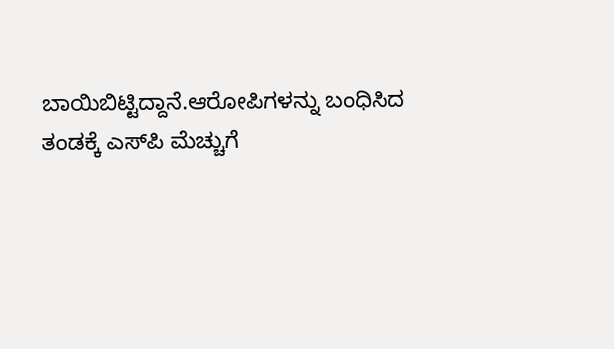ಬಾಯಿಬಿಟ್ಟಿದ್ದಾನೆ.ಆರೋಪಿಗಳನ್ನು ಬಂಧಿಸಿದ ತಂಡಕ್ಕೆ ಎಸ್‍ಪಿ ಮೆಚ್ಚುಗೆ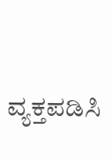ವ್ಯಕ್ತಪಡಿಸಿ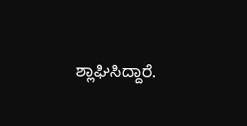ಶ್ಲಾಘಿಸಿದ್ದಾರೆ.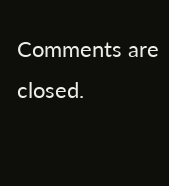Comments are closed.